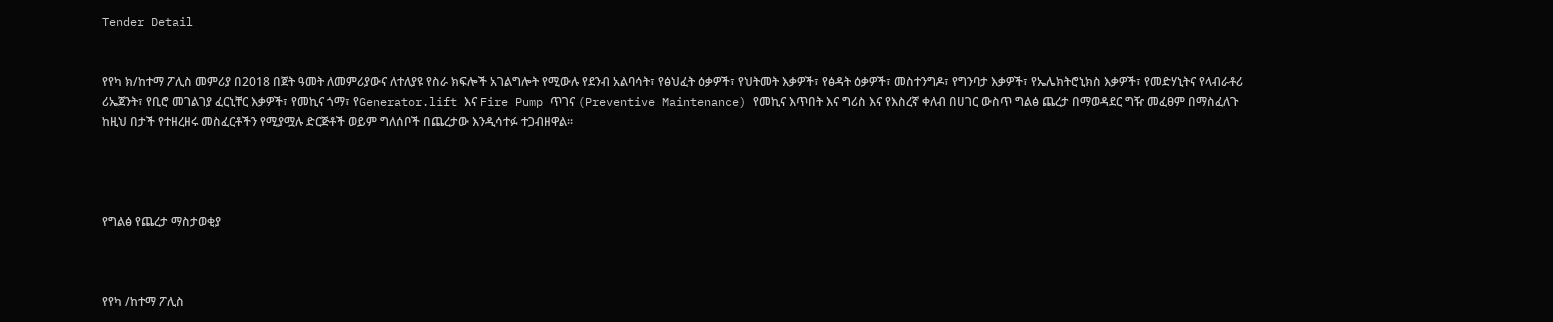Tender Detail


የየካ ክ/ከተማ ፖሊስ መምሪያ በ2018 በጀት ዓመት ለመምሪያውና ለተለያዩ የስራ ክፍሎች አገልግሎት የሚውሉ የደንብ አልባሳት፣ የፅህፈት ዕቃዎች፣ የህትመት እቃዎች፣ የፅዳት ዕቃዎች፣ መስተንግዶ፣ የግንባታ እቃዎች፣ የኤሌክትሮኒክስ እቃዎች፣ የመድሃኒትና የላብራቶሪ ሪኤጀንት፣ የቢሮ መገልገያ ፈርኒቸር እቃዎች፣ የመኪና ጎማ፣ የGenerator.lift እና Fire Pump ጥገና (Preventive Maintenance) የመኪና እጥበት እና ግሪስ እና የእስረኛ ቀለብ በሀገር ውስጥ ግልፅ ጨረታ በማወዳደር ግዥ መፈፀም በማስፈለጉ ከዚህ በታች የተዘረዘሩ መስፈርቶችን የሚያሟሉ ድርጅቶች ወይም ግለሰቦች በጨረታው እንዲሳተፉ ተጋብዘዋል፡፡




የግልፅ የጨረታ ማስታወቂያ



የየካ /ከተማ ፖሊስ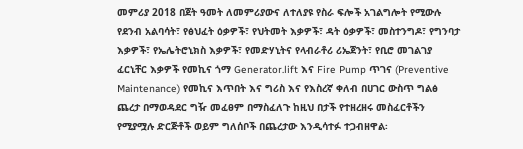መምሪያ 2018 በጀት ዓመት ለመምሪያውና ለተለያዩ የስራ ፍሎች አገልግሎት የሚውሉ የደንብ አልባሳት፣ የፅህፈት ዕቃዎች፣ የህትመት እቃዎች፣ ዳት ዕቃዎች፣ መስተንግዶ፣ የግንባታ እቃዎች፣ የኤሌትሮኒክስ እቃዎች፣ የመድሃኒትና የላብራቶሪ ሪኤጀንት፣ የቢሮ መገልገያ ፈርኒቸር እቃዎች የመኪና ጎማ Generator.lift እና Fire Pump ጥገና (Preventive Maintenance) የመኪና እጥበት እና ግሪስ እና የእስረኛ ቀለብ በሀገር ውስጥ ግልፅ ጨረታ በማወዳደር ግዥ መፈፀም በማስፈለጉ ከዚህ በታች የተዘረዘሩ መስፈርቶችን የሚያሟሉ ድርጅቶች ወይም ግለሰቦች በጨረታው እንዲሳተፉ ተጋብዘዋል፡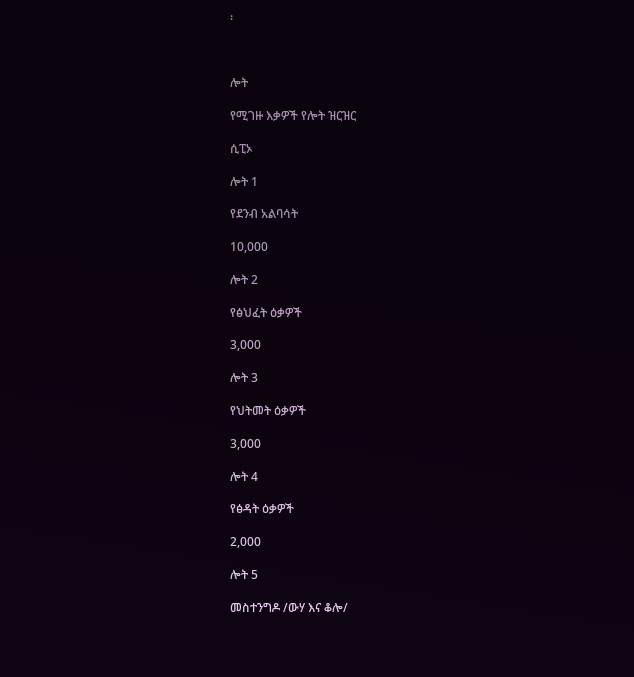፡



ሎት

የሚገዙ እቃዎች የሎት ዝርዝር

ሲፒኦ

ሎት 1

የደንብ አልባሳት

10,000

ሎት 2

የፅህፈት ዕቃዎች

3,000

ሎት 3

የህትመት ዕቃዎች

3,000

ሎት 4

የፅዳት ዕቃዎች

2,000

ሎት 5

መስተንግዶ /ውሃ እና ቆሎ/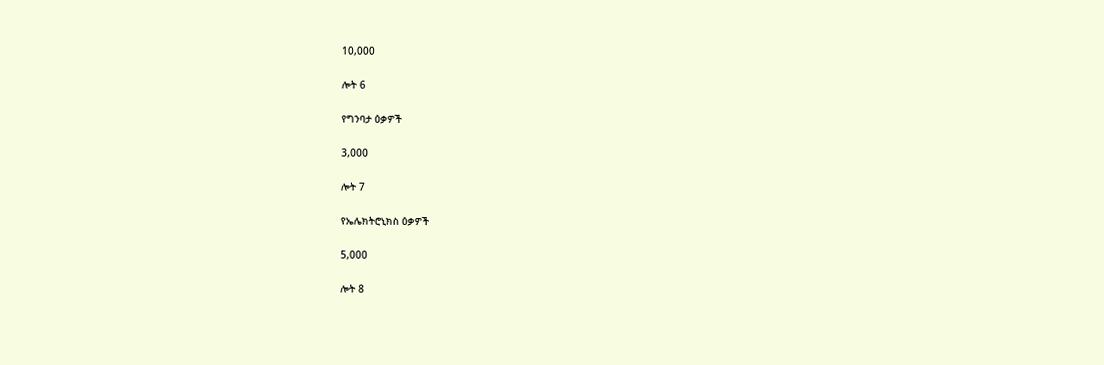10,000

ሎት 6

የግንባታ ዕቃዎች

3,000

ሎት 7

የኤሌክትሮኒክስ ዕቃዎች

5,000

ሎት 8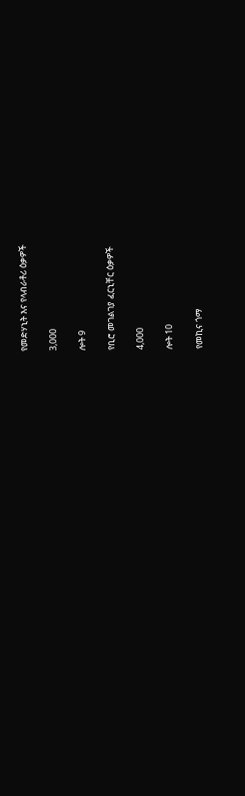የመድሃኒት እና የላብራቶሪ ዕቃዎች

3,000

ሎት 9

የቢሮ መገልገያ ፈርኒቸር ዕቃዎች

4,000

ሎት 10

የመኪና ጎማ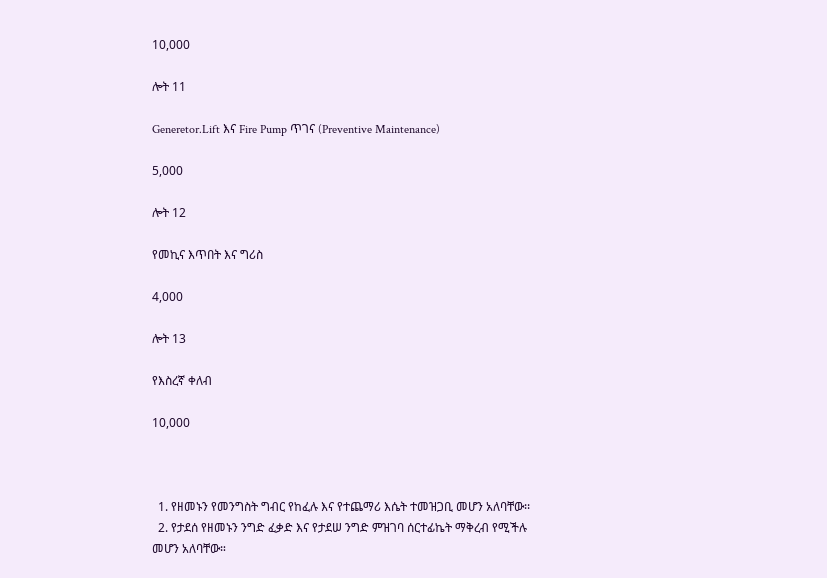10,000

ሎት 11

Generetor.Lift እና Fire Pump ጥገና (Preventive Maintenance)

5,000

ሎት 12

የመኪና እጥበት እና ግሪስ

4,000

ሎት 13

የእስረኛ ቀለብ

10,000



  1. የዘመኑን የመንግስት ግብር የከፈሉ እና የተጨማሪ እሴት ተመዝጋቢ መሆን አለባቸው፡፡
  2. የታደሰ የዘመኑን ንግድ ፈቃድ እና የታደሠ ንግድ ምዝገባ ሰርተፊኬት ማቅረብ የሚችሉ መሆን አለባቸው።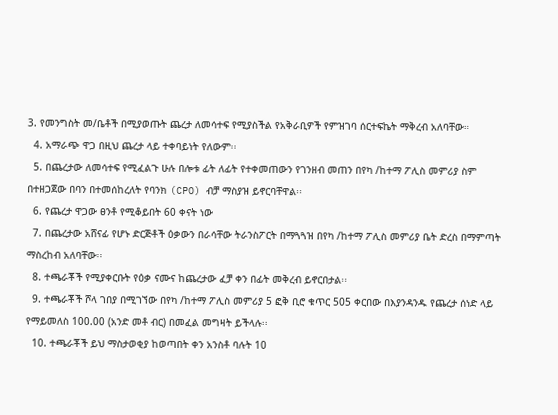3. የመንግስት መ/ቤቶች በሚያወጡት ጨረታ ለመሳተፍ የሚያስችል የአቅራቢዎች የምዝገባ ሰርተፍኬት ማቅረብ አለባቸው።
  4. አማራጭ ዋጋ በዚህ ጨረታ ላይ ተቀባይነት የለውም፡፡
  5. በጨረታው ለመሳተፍ የሚፈልጉ ሁሉ በሎቱ ፊት ለፊት የተቀመጠውን የገንዘብ መጠን በየካ /ከተማ ፖሊስ መምሪያ ስም በተዘጋጀው በባን በተመሰከረለት የባንክ (CPO) ብቻ ማስያዝ ይኖርባቸዋል፡፡
  6. የጨረታ ዋጋው ፀንቶ የሚቆይበት 60 ቀናት ነው
  7. በጨረታው አሸናፊ የሆኑ ድርጅቶች ዕቃውን በራሳቸው ትራንስፖርት በማጓጓዝ በየካ /ከተማ ፖሊስ መምሪያ ቤት ድረስ በማምጣት ማስረከብ አለባቸው፡፡
  8. ተጫራቾች የሚያቀርቡት የዕቃ ናሙና ከጨረታው ፈቻ ቀን በፊት መቅረብ ይኖርበታል፡፡
  9. ተጫራቾች ሾላ ገበያ በሚገኘው በየካ /ከተማ ፖሊስ መምሪያ 5 ፎቅ ቢሮ ቁጥር 505 ቀርበው በእያንዳንዱ የጨረታ ሰነድ ላይ የማይመለስ 100.00 (አንድ መቶ ብር) በመፈል መግዛት ይችላሉ፡፡
  10. ተጫራቾች ይህ ማስታወቂያ ከወጣበት ቀን አንስቶ ባሉት 10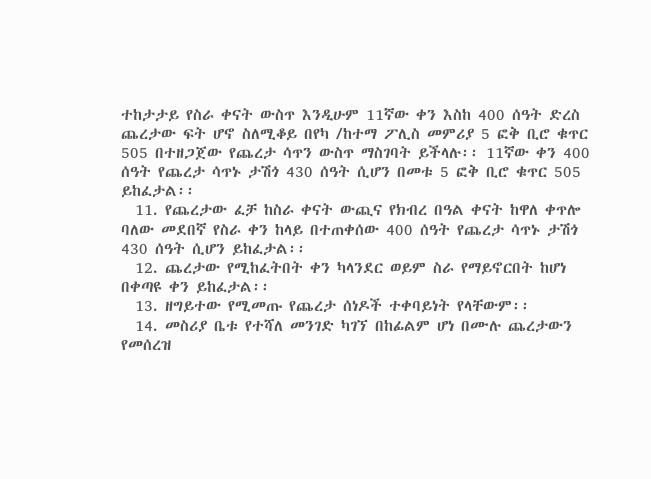ተከታታይ የስራ ቀናት ውስጥ እንዲሁም 11ኛው ቀን እስከ 400 ሰዓት ድረስ ጨረታው ፍት ሆኖ ስለሚቆይ በየካ /ከተማ ፖሊስ መምሪያ 5 ፎቅ ቢሮ ቁጥር 505 በተዘጋጀው የጨረታ ሳጥን ውስጥ ማስገባት ይችላሉ፡፡ 11ኛው ቀን 400 ሰዓት የጨረታ ሳጥኑ ታሽጎ 430 ሰዓት ሲሆን በመቱ 5 ፎቅ ቢሮ ቁጥር 505 ይከፈታል፡፡
  11. የጨረታው ፈቻ ከስራ ቀናት ውጪና የክብረ በዓል ቀናት ከዋለ ቀጥሎ ባለው መደበኛ የስራ ቀን ከላይ በተጠቀሰው 400 ሰዓት የጨረታ ሳጥኑ ታሽጎ 430 ሰዓት ሲሆን ይከፈታል፡፡
  12. ጨረታው የሚከፈትበት ቀን ካላንደር ወይም ስራ የማይኖርበት ከሆነ በቀጣዩ ቀን ይከፈታል፡፡
  13. ዘግይተው የሚመጡ የጨረታ ሰነዶች ተቀባይነት የላቸውም፡፡
  14. መስሪያ ቤቱ የተሻለ መንገድ ካገኘ በከፊልም ሆነ በሙሉ ጨረታውን የመሰረዝ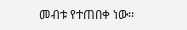መብቱ የተጠበቀ ነው፡፡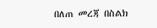በለጠ መረጃ በስልክ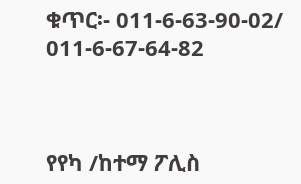ቁጥር፡- 011-6-63-90-02/ 011-6-67-64-82



የየካ /ከተማ ፖሊስ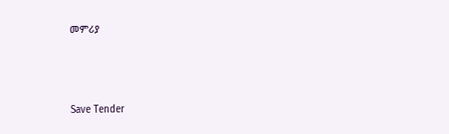መምሪያ



Save Tender